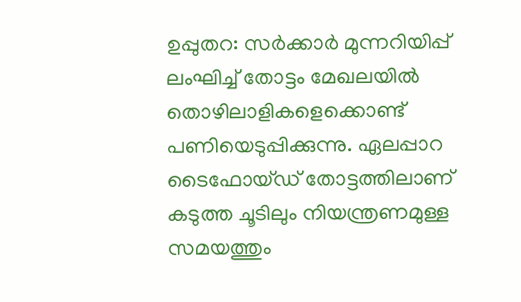ഉപ്പുതറ: സർക്കാർ മുന്നറിയിപ്പ് ലംഘിച്ച് തോട്ടം മേഖലയിൽ തൊഴിലാളികളെക്കൊണ്ട് പണിയെടുപ്പിക്കുന്നു. ഏലപ്പാറ ടൈഫോയ്ഡ് തോട്ടത്തിലാണ് കടുത്ത ചൂടിലും നിയന്ത്രണമുള്ള സമയത്തും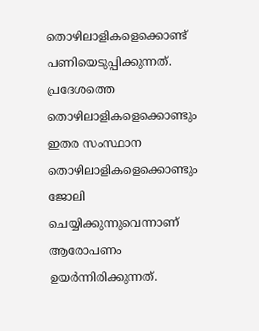തൊഴിലാളികളെക്കൊണ്ട് പണിയെടുപ്പിക്കുന്നത്. പ്രദേശത്തെ തൊഴിലാളികളെക്കൊണ്ടും ഇതര സംസ്ഥാന തൊഴിലാളികളെക്കൊണ്ടും ജോലി ചെയ്യിക്കുന്നുവെന്നാണ് ആരോപണം ഉയർന്നിരിക്കുന്നത്.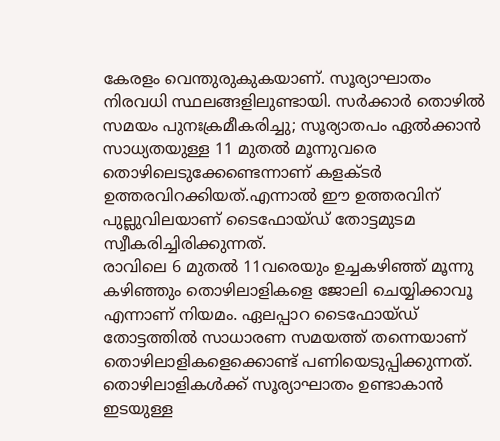കേരളം വെന്തുരുകുകയാണ്. സൂര്യാഘാതം നിരവധി സ്ഥലങ്ങളിലുണ്ടായി. സർക്കാർ തൊഴിൽ സമയം പുനഃക്രമീകരിച്ചു; സൂര്യാതപം ഏൽക്കാൻ സാധ്യതയുള്ള 11 മുതൽ മൂന്നുവരെ തൊഴിലെടുക്കേണ്ടെന്നാണ് കളക്ടർ ഉത്തരവിറക്കിയത്.എന്നാൽ ഈ ഉത്തരവിന് പുല്ലുവിലയാണ് ടൈഫോയ്ഡ് തോട്ടമുടമ സ്വീകരിച്ചിരിക്കുന്നത്.
രാവിലെ 6 മുതൽ 11വരെയും ഉച്ചകഴിഞ്ഞ് മൂന്നു കഴിഞ്ഞും തൊഴിലാളികളെ ജോലി ചെയ്യിക്കാവൂ എന്നാണ് നിയമം. ഏലപ്പാറ ടൈഫോയ്ഡ് തോട്ടത്തിൽ സാധാരണ സമയത്ത് തന്നെയാണ് തൊഴിലാളികളെക്കൊണ്ട് പണിയെടുപ്പിക്കുന്നത്. തൊഴിലാളികൾക്ക് സൂര്യാഘാതം ഉണ്ടാകാൻ ഇടയുള്ള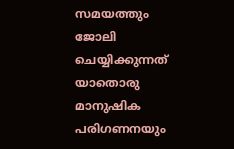സമയത്തും ജോലി ചെയ്യിക്കുന്നത് യാതൊരു മാനുഷിക പരിഗണനയും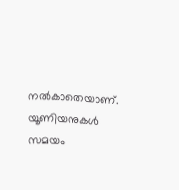നൽകാതെയാണ്.
യൂണിയനുകൾ സമയം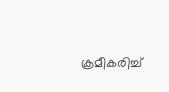ക്രമീകരിച്ച്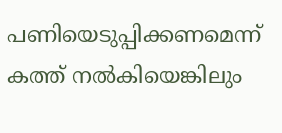പണിയെടുപ്പിക്കണമെന്ന് കത്ത് നൽകിയെങ്കിലും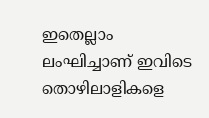ഇതെല്ലാം ലംഘിച്ചാണ് ഇവിടെ തൊഴിലാളികളെ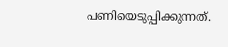പണിയെടുപ്പിക്കുന്നത്.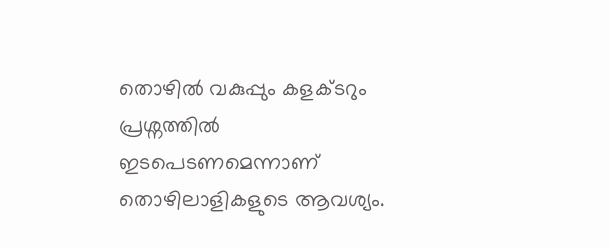തൊഴിൽ വകുപ്പും കളക്ടറും പ്രശ്നത്തിൽ ഇടപെടണമെന്നാണ് തൊഴിലാളികളുടെ ആവശ്യം.